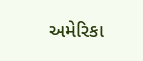અમેરિકા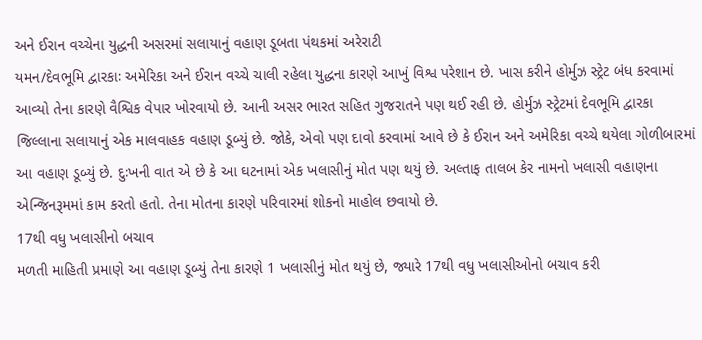અને ઈરાન વચ્ચેના યુદ્ધની અસરમાં સલાયાનું વહાણ ડૂબતા પંથકમાં અરેરાટી
યમન/દેવભૂમિ દ્વારકાઃ અમેરિકા અને ઈરાન વચ્ચે ચાલી રહેલા યુદ્ધના કારણે આખું વિશ્વ પરેશાન છે. ખાસ કરીને હોર્મુઝ સ્ટ્રેટ બંધ કરવામાં આવ્યો તેના કારણે વૈશ્વિક વેપાર ખોરવાયો છે. આની અસર ભારત સહિત ગુજરાતને પણ થઈ રહી છે. હોર્મુઝ સ્ટ્રેટમાં દેવભૂમિ દ્વારકા જિલ્લાના સલાયાનું એક માલવાહક વહાણ ડૂબ્યું છે. જોકે, એવો પણ દાવો કરવામાં આવે છે કે ઈરાન અને અમેરિકા વચ્ચે થયેલા ગોળીબારમાં આ વહાણ ડૂબ્યું છે. દુઃખની વાત એ છે કે આ ઘટનામાં એક ખલાસીનું મોત પણ થયું છે. અલ્તાફ તાલબ કેર નામનો ખલાસી વહાણના એન્જિનરૂમમાં કામ કરતો હતો. તેના મોતના કારણે પરિવારમાં શોકનો માહોલ છવાયો છે.
17થી વધુ ખલાસીનો બચાવ
મળતી માહિતી પ્રમાણે આ વહાણ ડૂબ્યું તેના કારણે 1 ખલાસીનું મોત થયું છે, જ્યારે 17થી વધુ ખલાસીઓનો બચાવ કરી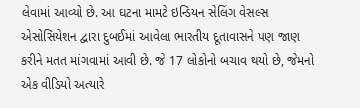લેવામાં આવ્યો છે. આ ઘટના મામટે ઇન્ડિયન સેલિંગ વેસલ્સ એસોસિયેશન દ્વારા દુબઈમાં આવેલા ભારતીય દૂતાવાસને પણ જાણ કરીને મતત માંગવામાં આવી છે. જે 17 લોકોનો બચાવ થયો છે, જેમનો એક વીડિયો અત્યારે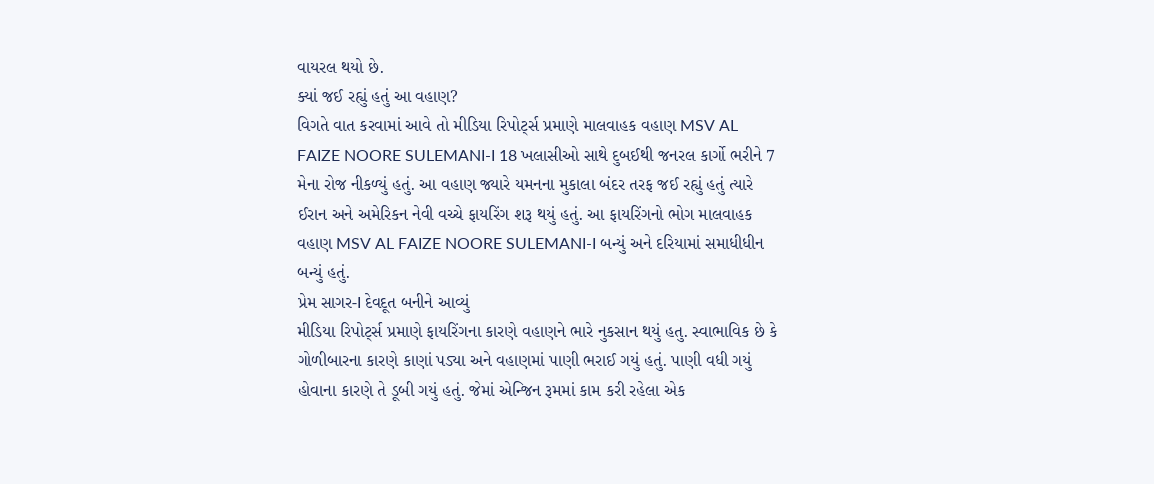વાયરલ થયો છે.
ક્યાં જઈ રહ્યું હતું આ વહાણ?
વિગતે વાત કરવામાં આવે તો મીડિયા રિપોર્ટ્સ પ્રમાણે માલવાહક વહાણ MSV AL FAIZE NOORE SULEMANI-I 18 ખલાસીઓ સાથે દુબઈથી જનરલ કાર્ગો ભરીને 7 મેના રોજ નીકળ્યું હતું. આ વહાણ જ્યારે યમનના મુકાલા બંદર તરફ જઈ રહ્યું હતું ત્યારે ઈરાન અને અમેરિકન નેવી વચ્ચે ફાયરિંગ શરૂ થયું હતું. આ ફાયરિંગનો ભોગ માલવાહક વહાણ MSV AL FAIZE NOORE SULEMANI-I બન્યું અને દરિયામાં સમાધીધીન બન્યું હતું.
પ્રેમ સાગર-I દેવદૂત બનીને આવ્યું
મીડિયા રિપોર્ટ્સ પ્રમાણે ફાયરિંગના કારણે વહાણને ભારે નુકસાન થયું હતુ. સ્વાભાવિક છે કે ગોળીબારના કારણે કાણાં પડ્યા અને વહાણમાં પાણી ભરાઈ ગયું હતું. પાણી વધી ગયું હોવાના કારણે તે ડૂબી ગયું હતું. જેમાં એન્જિન રૂમમાં કામ કરી રહેલા એક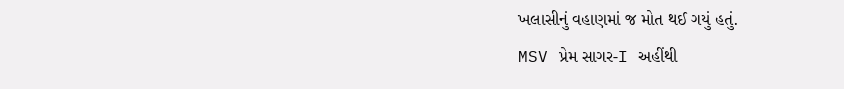ખલાસીનું વહાણમાં જ મોત થઈ ગયું હતું.
MSV પ્રેમ સાગર-I અહીંથી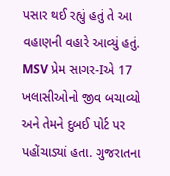પસાર થઈ રહ્યું હતું તે આ વહાણની વહારે આવ્યું હતું. MSV પ્રેમ સાગર-Iએ 17 ખલાસીઓનો જીવ બચાવ્યો અને તેમને દુબઈ પોર્ટ પર પહોંચાડ્યાં હતા. ગુજરાતના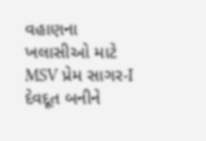વહાણના ખલાસીઓ માટે MSV પ્રેમ સાગર-I દેવદૂત બનીને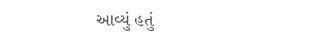આવ્યું હતું